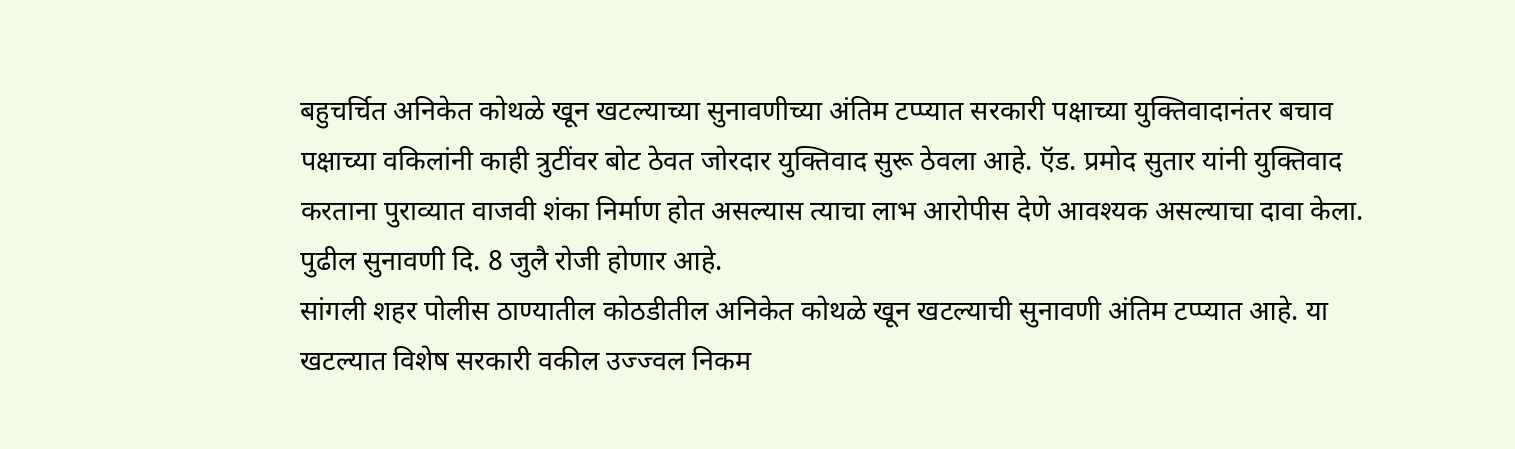बहुचर्चित अनिकेत कोथळे खून खटल्याच्या सुनावणीच्या अंतिम टप्प्यात सरकारी पक्षाच्या युक्तिवादानंतर बचाव पक्षाच्या वकिलांनी काही त्रुटींवर बोट ठेवत जोरदार युक्तिवाद सुरू ठेवला आहे. ऍड. प्रमोद सुतार यांनी युक्तिवाद करताना पुराव्यात वाजवी शंका निर्माण होत असल्यास त्याचा लाभ आरोपीस देणे आवश्यक असल्याचा दावा केला. पुढील सुनावणी दि. 8 जुलै रोजी होणार आहे.
सांगली शहर पोलीस ठाण्यातील कोठडीतील अनिकेत कोथळे खून खटल्याची सुनावणी अंतिम टप्प्यात आहे. या खटल्यात विशेष सरकारी वकील उज्ज्वल निकम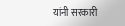यांनी सरकारी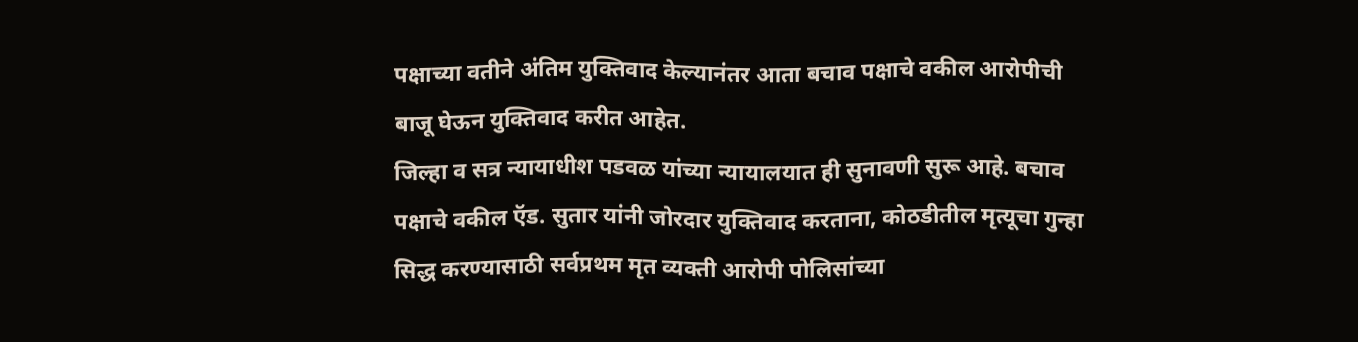पक्षाच्या वतीने अंतिम युक्तिवाद केल्यानंतर आता बचाव पक्षाचे वकील आरोपीची बाजू घेऊन युक्तिवाद करीत आहेत.
जिल्हा व सत्र न्यायाधीश पडवळ यांच्या न्यायालयात ही सुनावणी सुरू आहे. बचाव पक्षाचे वकील ऍड. सुतार यांनी जोरदार युक्तिवाद करताना, कोठडीतील मृत्यूचा गुन्हा सिद्ध करण्यासाठी सर्वप्रथम मृत व्यक्ती आरोपी पोलिसांच्या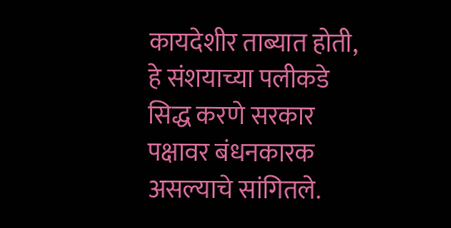कायदेशीर ताब्यात होती, हे संशयाच्या पलीकडे सिद्ध करणे सरकार पक्षावर बंधनकारक असल्याचे सांगितले.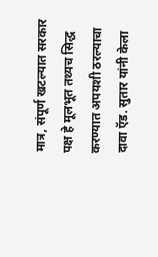मात्र, संपूर्ण खटल्यात सरकार पक्ष हे मूलभूत तथ्यच सिद्ध करण्यात अपयशी ठरल्याचा दावा ऍड. सुतार यांनी केला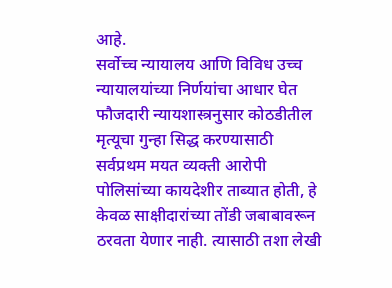आहे.
सर्वोच्च न्यायालय आणि विविध उच्च न्यायालयांच्या निर्णयांचा आधार घेत फौजदारी न्यायशास्त्रनुसार कोठडीतील मृत्यूचा गुन्हा सिद्ध करण्यासाठी सर्वप्रथम मयत व्यक्ती आरोपी पोलिसांच्या कायदेशीर ताब्यात होती, हे केवळ साक्षीदारांच्या तोंडी जबाबावरून ठरवता येणार नाही. त्यासाठी तशा लेखी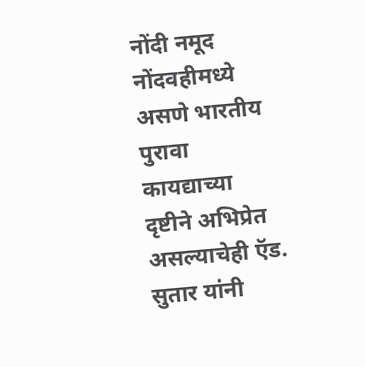नोंदी नमूद नोंदवहीमध्ये असणे भारतीय पुरावा कायद्याच्या दृष्टीने अभिप्रेत असल्याचेही ऍड. सुतार यांनी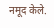नमूद केले.